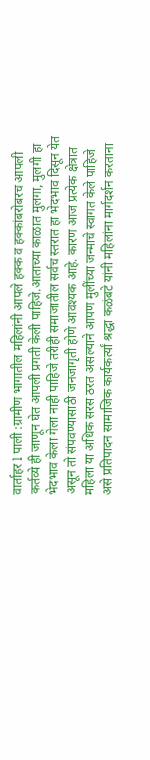वार्ताहर l पाली :ग्रामीण भागातील महिलांनी आपले हक्क व हक्कांबरोबरच आपली कर्तव्ये ही जाणून घेत आपली प्रगती केली पाहिजे.आताच्या काळात मुलगा, मुलगी हा भेदभाव केला गेला नाही पाहिजे तरीही समाजातील सर्वच स्तरात हा भेदभाव दिसून येत असून तो संपवण्यासाठी जनजागृती होणे आवश्यक आहे. कारण आज प्रत्येक क्षेत्रात महिला या अधिक सरस ठरत असल्याने आपण मुलींच्या जन्माचे स्वागत केले पाहिजे असे प्रतिपादन सामाजिक कार्यकर्त्यां श्रद्धा कळंबटे यांनी महिलांना मार्गदर्शन करताना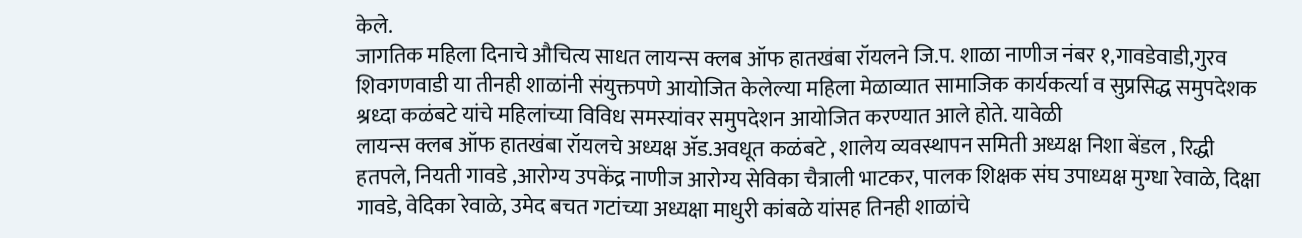केले.
जागतिक महिला दिनाचे औचित्य साधत लायन्स क्लब ऑफ हातखंबा रॉयलने जि.प. शाळा नाणीज नंबर १,गावडेवाडी,गुरव शिवगणवाडी या तीनही शाळांनी संयुक्तपणे आयोजित केलेल्या महिला मेळाव्यात सामाजिक कार्यकर्त्या व सुप्रसिद्ध समुपदेशक श्रध्दा कळंबटे यांचे महिलांच्या विविध समस्यांवर समुपदेशन आयोजित करण्यात आले होते. यावेळी
लायन्स क्लब ऑफ हातखंबा रॉयलचे अध्यक्ष ॲड.अवधूत कळंबटे , शालेय व्यवस्थापन समिती अध्यक्ष निशा बेंडल , रिद्धी हतपले, नियती गावडे ,आरोग्य उपकेंद्र नाणीज आरोग्य सेविका चैत्राली भाटकर, पालक शिक्षक संघ उपाध्यक्ष मुग्धा रेवाळे, दिक्षा गावडे, वेदिका रेवाळे, उमेद बचत गटांच्या अध्यक्षा माधुरी कांबळे यांसह तिनही शाळांचे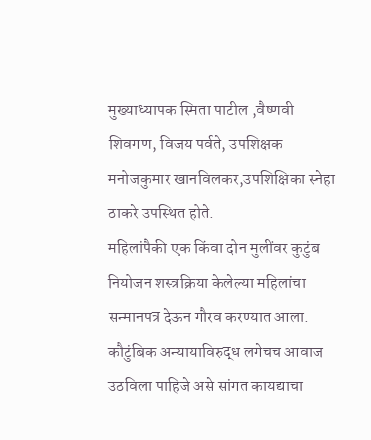मुख्याध्यापक स्मिता पाटील ,वैष्णवी शिवगण, विजय पर्वते, उपशिक्षक मनोजकुमार खानविलकर,उपशिक्षिका स्नेहा ठाकरे उपस्थित होते.
महिलांपैकी एक किंवा दोन मुलींवर कुटुंब नियोजन शस्त्रक्रिया केलेल्या महिलांचा सन्मानपत्र देऊन गौरव करण्यात आला. कौटुंबिक अन्यायाविरुद्ध लगेचच आवाज उठविला पाहिजे असे सांगत कायद्याचा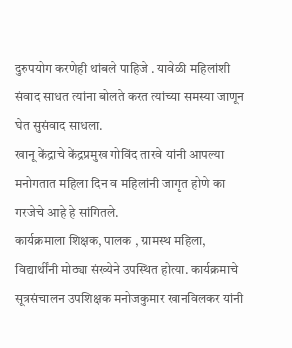दुरुपयोग करणेही थांबले पाहिजे . यावेळी महिलांशी संवाद साधत त्यांना बोलते करत त्यांच्या समस्या जाणून घेत सुसंवाद साधला.
खानू केंद्राचे केंद्रप्रमुख गोविंद तारवे यांनी आपल्या मनोगतात महिला दिन व महिलांनी जागृत होणे का गरजेचे आहे हे सांगितले.
कार्यक्रमाला शिक्षक, पालक , ग्रामस्थ महिला, विद्यार्थींनी मोठ्या संख्येने उपस्थित होत्या. कार्यक्रमाचे सूत्रसंचालन उपशिक्षक मनोजकुमार खानविलकर यांनी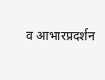व आभारप्रदर्शन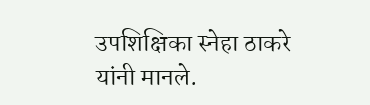उपशिक्षिका स्नेहा ठाकरे यांनी मानले.